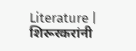Literature | शिरूरकरांनी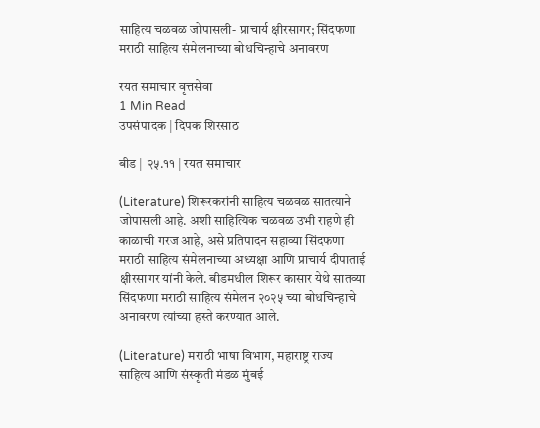साहित्य चळवळ जोपासली- प्राचार्य क्षीरसागर; सिंदफणा मराठी साहित्य संमेलनाच्या बोधचिन्हाचे अनावरण

रयत समाचार वृत्तसेवा
1 Min Read
उपसंपादक | दिपक शिरसाठ

बीड | २५.११ | रयत समाचार

(Literature) शिरूरकरांनी साहित्य चळवळ सातत्याने जोपासली आहे. अशी साहित्यिक चळवळ उभी राहणे ही काळाची गरज आहे, असे प्रतिपादन सहाव्या सिंदफणा मराठी साहित्य संमेलनाच्या अध्यक्षा आणि प्राचार्य दीपाताई क्षीरसागर यांनी केले. बीडमधील शिरूर कासार येथे सातव्या सिंदफणा मराठी साहित्य संमेलन २०२५ च्या बोधचिन्हाचे अनावरण त्यांच्या हस्ते करण्यात आले.

(Literature) मराठी भाषा विभाग, महाराष्ट्र राज्य साहित्य आणि संस्कृती मंडळ मुंबई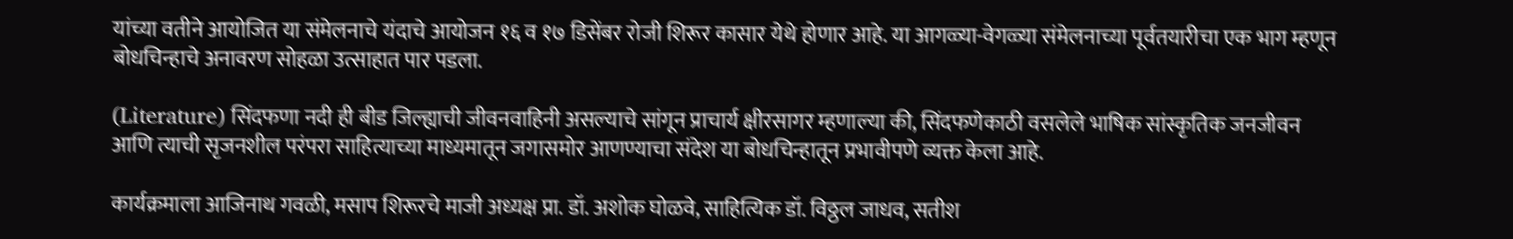यांच्या वतीने आयोजित या संमेलनाचे यंदाचे आयोजन १६ व १७ डिसेंबर रोजी शिरूर कासार येथे होणार आहे. या आगळ्या-वेगळ्या संमेलनाच्या पूर्वतयारीचा एक भाग म्हणून बोधचिन्हाचे अनावरण सोहळा उत्साहात पार पडला.

(Literature) सिंदफणा नदी ही बीड जिल्ह्याची जीवनवाहिनी असल्याचे सांगून प्राचार्य क्षीरसागर म्हणाल्या की, सिंदफणेकाठी वसलेले भाषिक सांस्कृतिक जनजीवन आणि त्याची सृजनशील परंपरा साहित्याच्या माध्यमातून जगासमोर आणण्याचा संदेश या बोधचिन्हातून प्रभावीपणे व्यक्त केला आहे.

कार्यक्रमाला आजिनाथ गवळी, मसाप शिरूरचे माजी अध्यक्ष प्रा. डॉ. अशोक घोळवे, साहित्यिक डॉ. विठ्ठल जाधव, सतीश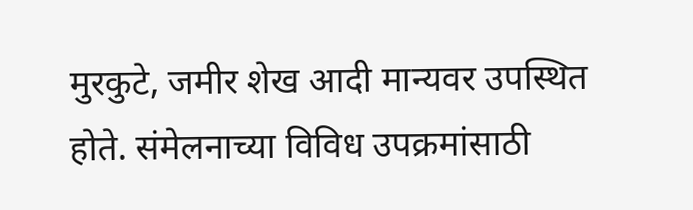मुरकुटे, जमीर शेख आदी मान्यवर उपस्थित होते. संमेलनाच्या विविध उपक्रमांसाठी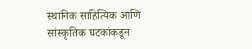स्थानिक साहित्यिक आणि सांस्कृतिक घटकांकडून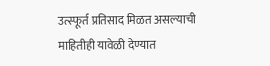उत्स्फूर्त प्रतिसाद मिळत असल्याची माहितीही यावेळी देण्यात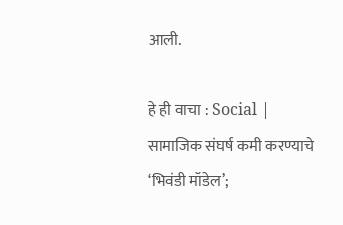आली.

हे ही वाचा : Social | सामाजिक संघर्ष कमी करण्याचे ‘भिवंडी मॉडेल’;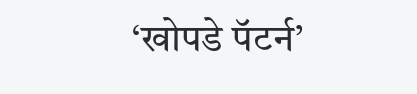‘खोपडे पॅटर्न’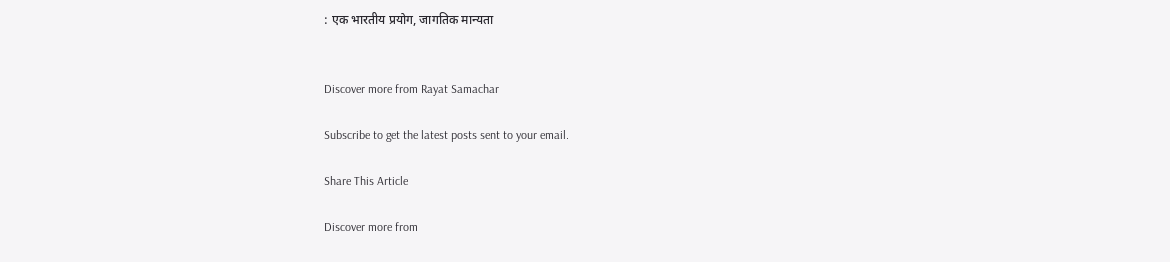: एक भारतीय प्रयोग, जागतिक मान्यता


Discover more from Rayat Samachar

Subscribe to get the latest posts sent to your email.

Share This Article

Discover more from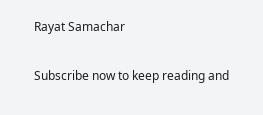Rayat Samachar

Subscribe now to keep reading and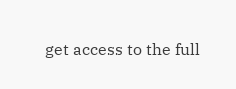get access to the full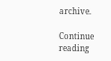archive.

Continue reading